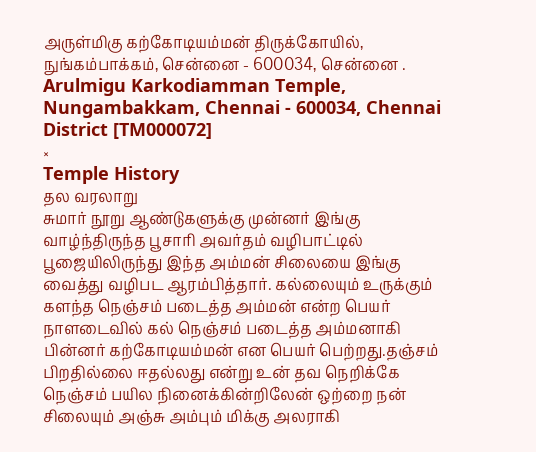அருள்மிகு கற்கோடியம்மன் திருக்கோயில், நுங்கம்பாக்கம், சென்னை - 600034, சென்னை .
Arulmigu Karkodiamman Temple, Nungambakkam, Chennai - 600034, Chennai District [TM000072]
×
Temple History
தல வரலாறு
சுமார் நூறு ஆண்டுகளுக்கு முன்னர் இங்கு வாழ்ந்திருந்த பூசாரி அவர்தம் வழிபாட்டில் பூஜையிலிருந்து இந்த அம்மன் சிலையை இங்கு வைத்து வழிபட ஆரம்பித்தார். கல்லையும் உருக்கும் களந்த நெஞ்சம் படைத்த அம்மன் என்ற பெயர் நாளடைவில் கல் நெஞ்சம் படைத்த அம்மனாகி பின்னர் கற்கோடியம்மன் என பெயர் பெற்றது.தஞ்சம் பிறதில்லை ஈதல்லது என்று உன் தவ நெறிக்கே நெஞ்சம் பயில நினைக்கின்றிலேன் ஒற்றை நன் சிலையும் அஞ்சு அம்பும் மிக்கு அலராகி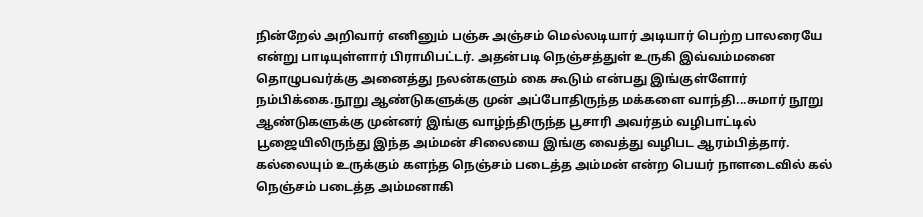நின்றேல் அறிவார் எனினும் பஞ்சு அஞ்சம் மெல்லடியார் அடியார் பெற்ற பாலரையே என்று பாடியுள்ளார் பிராமிபட்டர். அதன்படி நெஞ்சத்துள் உருகி இவ்வம்மனை தொழுபவர்க்கு அனைத்து நலன்களும் கை கூடும் என்பது இங்குள்ளோர் நம்பிக்கை.நூறு ஆண்டுகளுக்கு முன் அப்போதிருந்த மக்களை வாந்தி...சுமார் நூறு ஆண்டுகளுக்கு முன்னர் இங்கு வாழ்ந்திருந்த பூசாரி அவர்தம் வழிபாட்டில் பூஜையிலிருந்து இந்த அம்மன் சிலையை இங்கு வைத்து வழிபட ஆரம்பித்தார். கல்லையும் உருக்கும் களந்த நெஞ்சம் படைத்த அம்மன் என்ற பெயர் நாளடைவில் கல் நெஞ்சம் படைத்த அம்மனாகி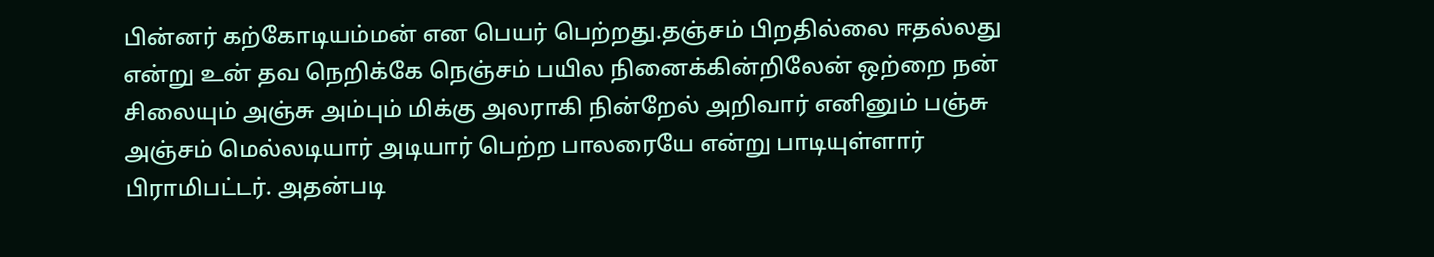பின்னர் கற்கோடியம்மன் என பெயர் பெற்றது.தஞ்சம் பிறதில்லை ஈதல்லது என்று உன் தவ நெறிக்கே நெஞ்சம் பயில நினைக்கின்றிலேன் ஒற்றை நன் சிலையும் அஞ்சு அம்பும் மிக்கு அலராகி நின்றேல் அறிவார் எனினும் பஞ்சு அஞ்சம் மெல்லடியார் அடியார் பெற்ற பாலரையே என்று பாடியுள்ளார் பிராமிபட்டர். அதன்படி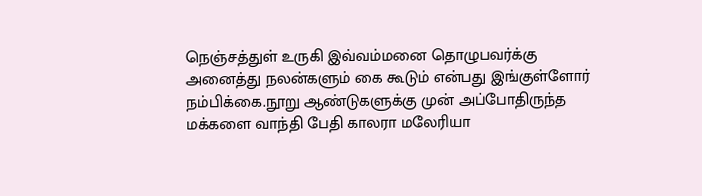நெஞ்சத்துள் உருகி இவ்வம்மனை தொழுபவர்க்கு அனைத்து நலன்களும் கை கூடும் என்பது இங்குள்ளோர் நம்பிக்கை.நூறு ஆண்டுகளுக்கு முன் அப்போதிருந்த மக்களை வாந்தி பேதி காலரா மலேரியா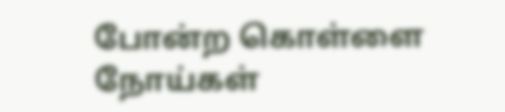போன்ற கொள்ளை நோய்கள்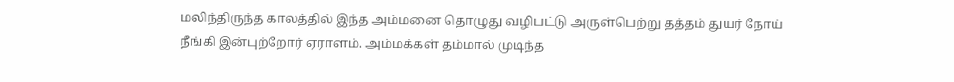மலிந்திருந்த காலத்தில் இந்த அம்மனை தொழுது வழிபட்டு அருள்பெற்று தத்தம் துயர் நோய் நீங்கி இன்புற்றோர் ஏராளம். அம்மக்கள் தம்மால் முடிந்த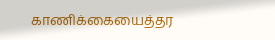காணிக்கையைத்தர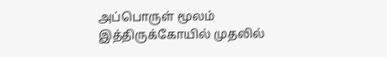அப்பொருள் மூலம் இத்திருக்கோயில் முதலில்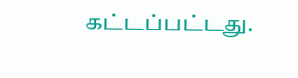கட்டப்பட்டது.